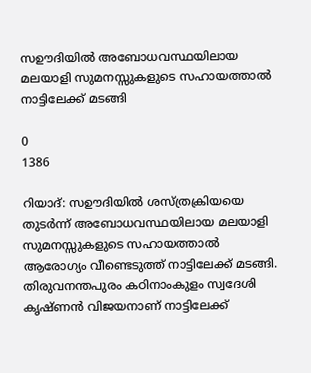സഊദിയിൽ അബോധവസ്ഥയിലായ മലയാളി സുമനസ്സുകളുടെ സഹായത്താൽ നാട്ടിലേക്ക് മടങ്ങി

0
1386

റിയാദ്: സഊദിയിൽ ശസ്ത്രക്രിയയെ തുടർന്ന് അബോധവസ്ഥയിലായ മലയാളി സുമനസ്സുകളുടെ സഹായത്താൽ
ആരോഗ്യം വീണ്ടെടുത്ത് നാട്ടിലേക്ക് മടങ്ങി. തിരുവനന്തപുരം കഠിനാംകുളം സ്വദേശി കൃഷ്ണൻ വിജയനാണ് നാട്ടിലേക്ക്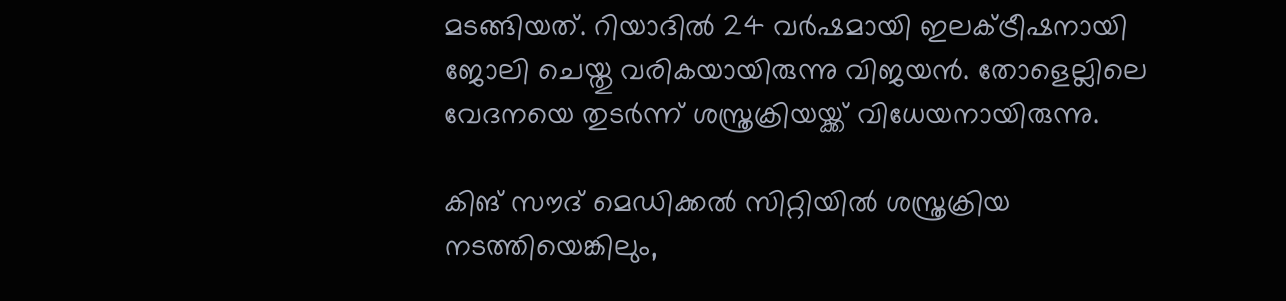മടങ്ങിയത്. റിയാദില്‍ 24 വർഷമായി ഇലക്ട്രീഷനായി ജോലി ചെയ്തു വരികയായിരുന്നു വിജയൻ. തോളെല്ലിലെ വേദനയെ തുടർന്ന് ശസ്ത്രക്രിയയ്ക്ക് വിധേയനായിരുന്നു.

കിങ് സൗദ് മെഡിക്കൽ സിറ്റിയിൽ ശസ്ത്രക്രിയ നടത്തിയെങ്കിലും,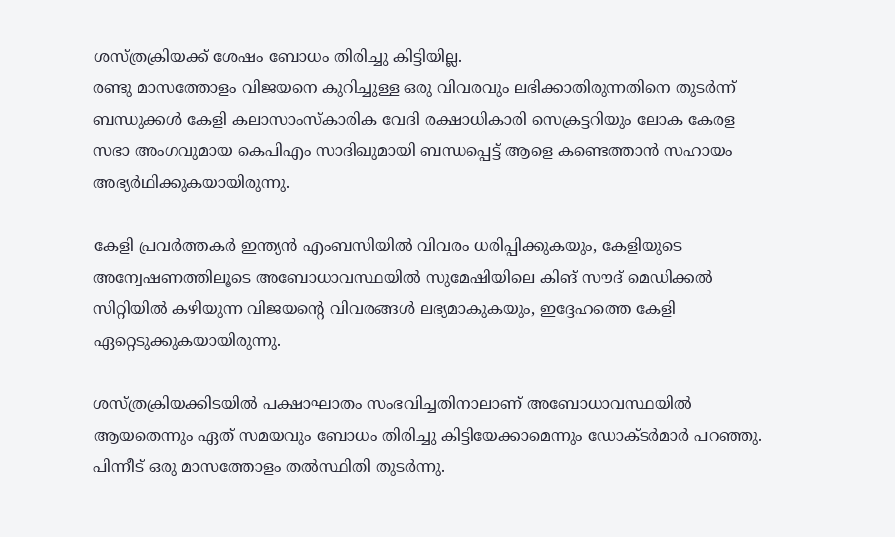ശസ്ത്രക്രിയക്ക് ശേഷം ബോധം തിരിച്ചു കിട്ടിയില്ല.
രണ്ടു മാസത്തോളം വിജയനെ കുറിച്ചുള്ള ഒരു വിവരവും ലഭിക്കാതിരുന്നതിനെ തുടർന്ന് ബന്ധുക്കൾ കേളി കലാസാംസ്കാരിക വേദി രക്ഷാധികാരി സെക്രട്ടറിയും ലോക കേരള സഭാ അംഗവുമായ കെപിഎം സാദിഖുമായി ബന്ധപ്പെട്ട് ആളെ കണ്ടെത്താൻ സഹായം അഭ്യർഥിക്കുകയായിരുന്നു.

കേളി പ്രവർത്തകർ ഇന്ത്യൻ എംബസിയിൽ വിവരം ധരിപ്പിക്കുകയും, കേളിയുടെ അന്വേഷണത്തിലൂടെ അബോധാവസ്ഥയിൽ സുമേഷിയിലെ കിങ് സൗദ് മെഡിക്കൽ സിറ്റിയിൽ കഴിയുന്ന വിജയന്റെ വിവരങ്ങൾ ലഭ്യമാകുകയും, ഇദ്ദേഹത്തെ കേളി ഏറ്റെടുക്കുകയായിരുന്നു.

ശസ്ത്രക്രിയക്കിടയിൽ പക്ഷാഘാതം സംഭവിച്ചതിനാലാണ് അബോധാവസ്ഥയിൽ ആയതെന്നും ഏത് സമയവും ബോധം തിരിച്ചു കിട്ടിയേക്കാമെന്നും ഡോക്ടർമാർ പറഞ്ഞു. പിന്നീട് ഒരു മാസത്തോളം തൽസ്ഥിതി തുടർന്നു.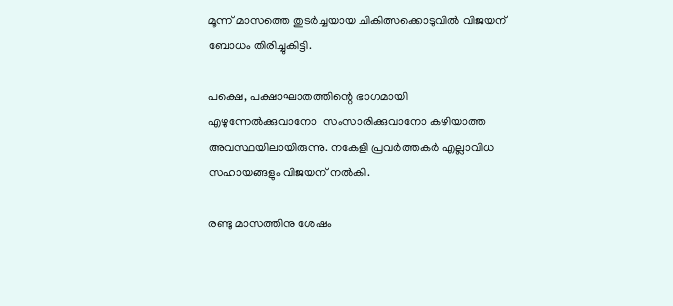മൂന്ന് മാസത്തെ തുടർച്ചയായ ചികിത്സക്കൊടുവിൽ വിജയന് ബോധം തിരിച്ചുകിട്ടി.

പക്ഷെ, പക്ഷാഘാതത്തിന്റെ ഭാഗമായി എഴുന്നേൽക്കുവാനോ  സംസാരിക്കുവാനോ കഴിയാത്ത അവസ്ഥയിലായിരുന്നു. നകേളി പ്രവർത്തകർ എല്ലാവിധ സഹായങ്ങളും വിജയന് നൽകി.

രണ്ടു മാസത്തിനു ശേഷം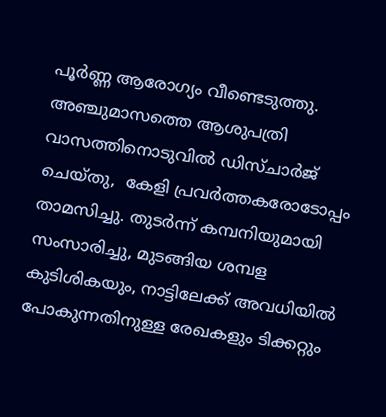പൂർണ്ണ ആരോഗ്യം വീണ്ടെടുത്തു. അഞ്ചുമാസത്തെ ആശുപത്രി വാസത്തിനൊടുവിൽ ഡിസ്ചാർജ്  ചെയ്തു,  കേളി പ്രവർത്തകരോടോപ്പം താമസിച്ചു. തുടർന്ന് കമ്പനിയുമായി സംസാരിച്ചു, മുടങ്ങിയ ശമ്പള കുടിശികയും, നാട്ടിലേക്ക് അവധിയിൽ പോകുന്നതിനുള്ള രേഖകളും ടിക്കറ്റും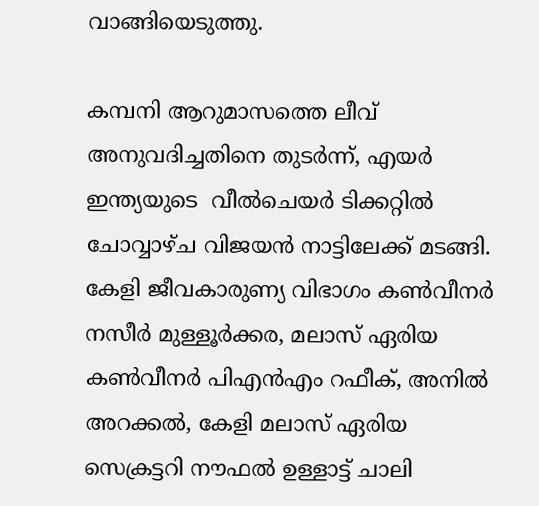വാങ്ങിയെടുത്തു.

കമ്പനി ആറുമാസത്തെ ലീവ് അനുവദിച്ചതിനെ തുടർന്ന്, എയർ ഇന്ത്യയുടെ  വീൽചെയർ ടിക്കറ്റിൽ ചോവ്വാഴ്ച വിജയൻ നാട്ടിലേക്ക് മടങ്ങി. കേളി ജീവകാരുണ്യ വിഭാഗം കൺവീനർ നസീർ മുള്ളൂർക്കര, മലാസ് ഏരിയ കൺവീനർ പിഎൻഎം റഫീക്, അനിൽ അറക്കൽ, കേളി മലാസ് ഏരിയ സെക്രട്ടറി നൗഫൽ ഉള്ളാട്ട് ചാലി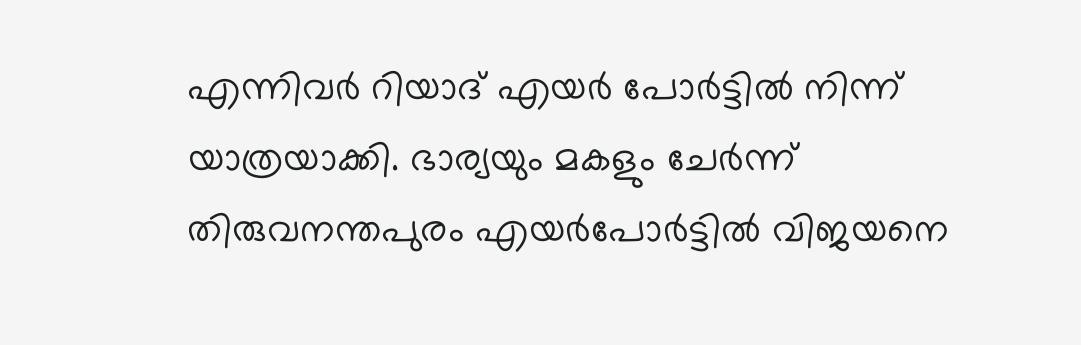എന്നിവർ റിയാദ് എയർ പോർട്ടിൽ നിന്ന് യാത്രയാക്കി. ഭാര്യയും മകളും ചേർന്ന് തിരുവനന്തപുരം എയർപോർട്ടിൽ വിജയനെ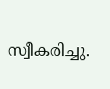സ്വീകരിച്ചു.